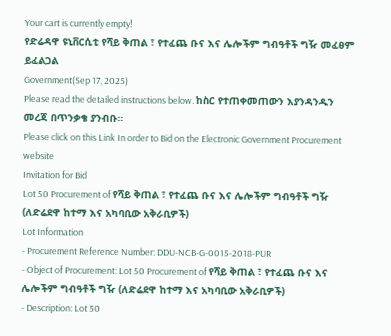Your cart is currently empty!
የድሬዳዋ ዩኒቨርሲቲ የሻይ ቅጠል ፣ የተፈጨ ቡና እና ሌሎችም ግብዓቶች ግዥ መፈፀም ይፈልጋል
Government(Sep 17, 2025)
Please read the detailed instructions below. ከስር የተጠቀመጠውን እያንዳንዱን መረጃ በጥንቃቄ ያንብቡ።
Please click on this Link In order to Bid on the Electronic Government Procurement website
Invitation for Bid
Lot 50 Procurement of የሻይ ቅጠል ፣ የተፈጨ ቡና እና ሌሎችም ግብዓቶች ግዥ (ለድሬደዋ ከተማ እና አካባቢው አቅራቢዎች)
Lot Information
- Procurement Reference Number: DDU-NCB-G-0015-2018-PUR
- Object of Procurement: Lot 50 Procurement of የሻይ ቅጠል ፣ የተፈጨ ቡና እና ሌሎችም ግብዓቶች ግዥ (ለድሬደዋ ከተማ እና አካባቢው አቅራቢዎች)
- Description: Lot 50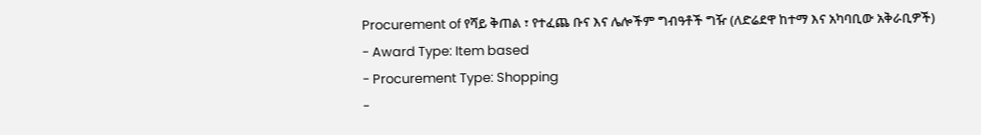Procurement of የሻይ ቅጠል ፣ የተፈጨ ቡና እና ሌሎችም ግብዓቶች ግዥ (ለድሬደዋ ከተማ እና አካባቢው አቅራቢዎች)
- Award Type: Item based
- Procurement Type: Shopping
-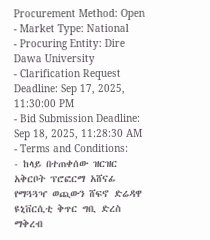Procurement Method: Open
- Market Type: National
- Procuring Entity: Dire Dawa University
- Clarification Request Deadline: Sep 17, 2025, 11:30:00 PM
- Bid Submission Deadline: Sep 18, 2025, 11:28:30 AM
- Terms and Conditions:
- ከላይ በተጠቀሰው ዝርዝር አቅርቦት ፕሮፎርማ አሸናፊ የማጓጓዣ ወጪውን ሸፍኖ ድሬዳዋ ዩኒቨርሲቲ ቅጥር ግቢ ድረስ ማቅረብ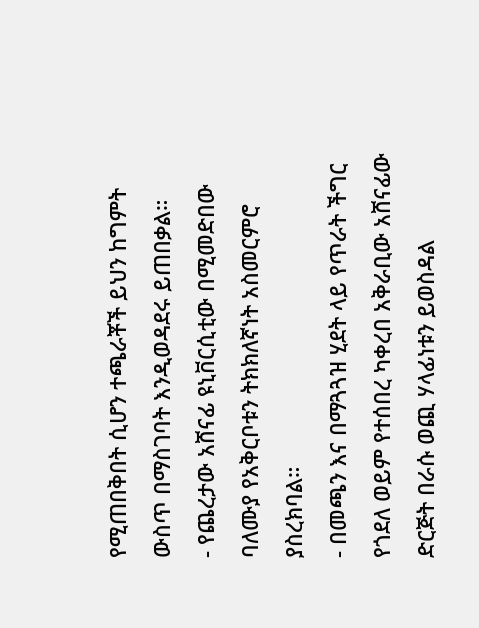የሚጠበቅበት ሲሆን ተጫራቾች ይህን ከግምት ውስጥ በማስገባት እንዲወዳደሩ ይጠበቃል።
- የጨረታው አሸናፊ ዩኒቨርሲቲው በሚመድበው ባለሙያ የአቅርቦቱን ትክክለኛነት አስመርምሮ ያስረክባል።
- በመጫን እና በማጓጓዝ ሂደት ላይ የጥራት ችግር የጎደለ ወይም የተሰበረ ካቀረበ አቅራቢው አሸናፊው ድርጅት በራሱ ወጪ ሃላፊነቱን ይወስዳል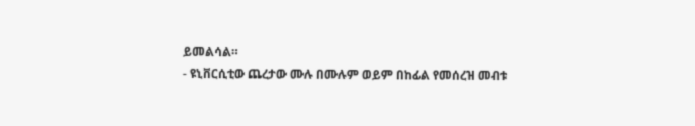ይመልሳል።
- ዩኒቨርሲቲው ጨረታው ሙሉ በሙሉም ወይም በከፊል የመሰረዝ መብቱ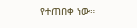የተጠበቀ ነው።